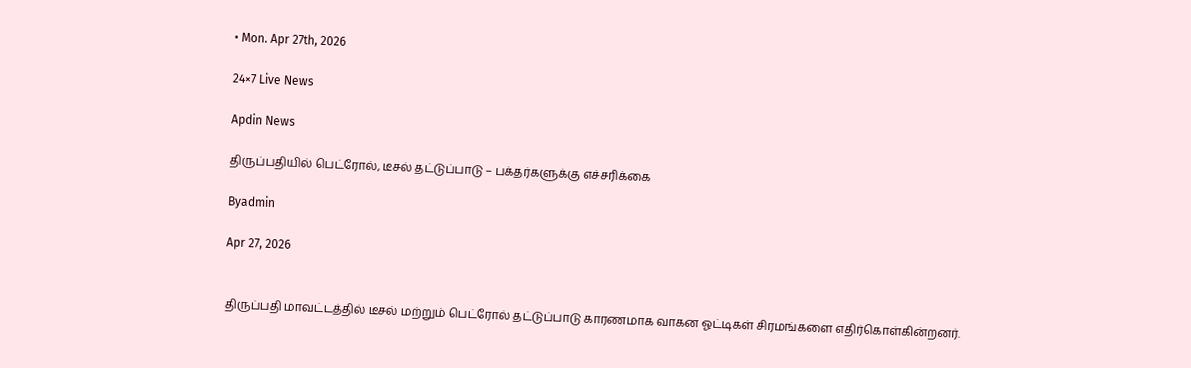• Mon. Apr 27th, 2026

24×7 Live News

Apdin News

திருப்பதியில் பெட்ரோல், டீசல் தட்டுப்பாடு – பக்தர்களுக்கு எச்சரிக்கை

Byadmin

Apr 27, 2026


திருப்பதி மாவட்டத்தில் டீசல் மற்றும் பெட்ரோல் தட்டுப்பாடு காரணமாக வாகன ஓட்டிகள் சிரமங்களை எதிர்கொள்கின்றனர்.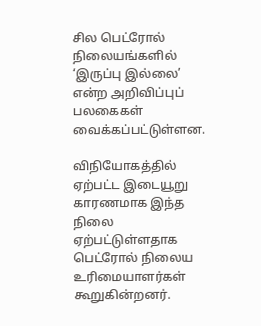சில பெட்ரோல் நிலையங்களில் ‘இருப்பு இல்லை’ என்ற அறிவிப்புப் பலகைகள் வைக்கப்பட்டுள்ளன.

விநியோகத்தில் ஏற்பட்ட இடையூறு காரணமாக இந்த நிலை ஏற்பட்டுள்ளதாக பெட்ரோல் நிலைய உரிமையாளர்கள் கூறுகின்றனர்.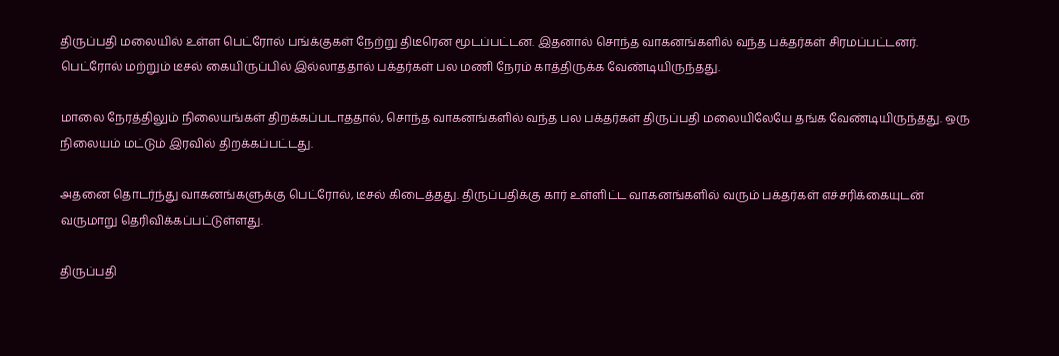திருப்பதி மலையில் உள்ள பெட்ரோல் பங்க்குகள் நேற்று திடீரென மூடப்பட்டன. இதனால் சொந்த வாகனங்களில் வந்த பக்தர்கள் சிரமப்பட்டனர். பெட்ரோல் மற்றும் டீசல் கையிருப்பில் இல்லாததால் பக்தர்கள் பல மணி நேரம் காத்திருக்க வேண்டியிருந்தது.

மாலை நேரத்திலும் நிலையங்கள் திறக்கப்படாததால், சொந்த வாகனங்களில் வந்த பல பக்தர்கள் திருப்பதி மலையிலேயே தங்க வேண்டியிருந்தது. ஒரு நிலையம் மட்டும் இரவில் திறக்கப்பட்டது.

அதனை தொடர்ந்து வாகனங்களுக்கு பெட்ரோல், டீசல் கிடைத்தது. திருப்பதிக்கு கார் உள்ளிட்ட வாகனங்களில் வரும் பக்தர்கள் எச்சரிக்கையுடன் வருமாறு தெரிவிக்கப்பட்டுள்ளது.

திருப்பதி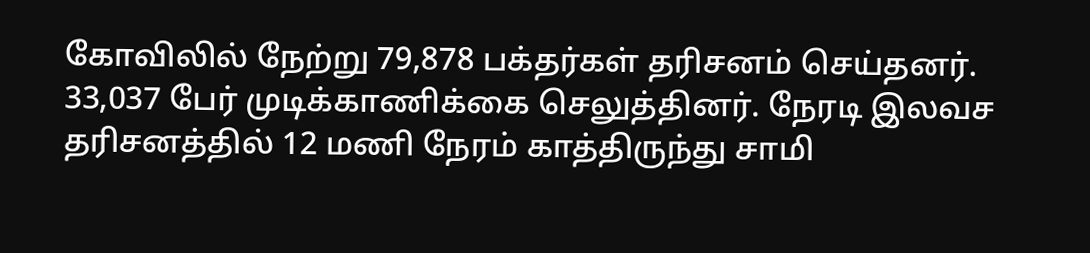கோவிலில் நேற்று 79,878 பக்தர்கள் தரிசனம் செய்தனர். 33,037 பேர் முடிக்காணிக்கை செலுத்தினர். நேரடி இலவச தரிசனத்தில் 12 மணி நேரம் காத்திருந்து சாமி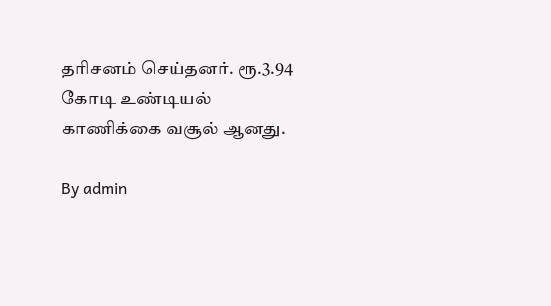தரிசனம் செய்தனர். ரூ.3.94 கோடி உண்டியல் காணிக்கை வசூல் ஆனது.

By admin